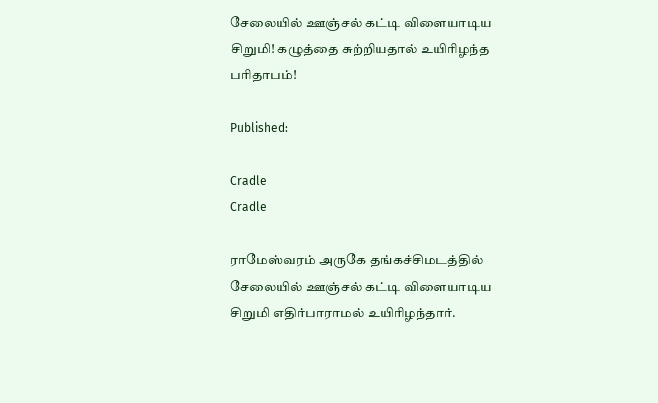சேலையில் ஊஞ்சல் கட்டி விளையாடிய சிறுமி! கழுத்தை சுற்றியதால் உயிரிழந்த பரிதாபம்!

Published:

Cradle
Cradle

ராமேஸ்வரம் அருகே தங்கச்சிமடத்தில் சேலையில் ஊஞ்சல் கட்டி விளையாடிய சிறுமி எதிர்பாராமல் உயிரிழந்தார்.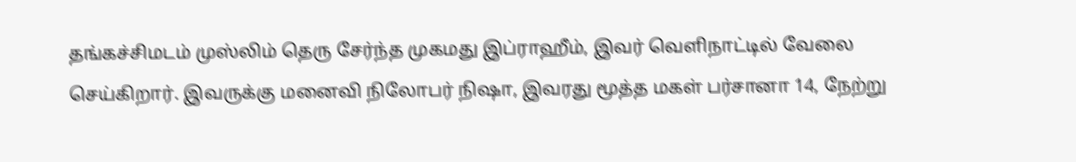தங்கச்சிமடம் முஸ்லிம் தெரு சேர்ந்த முகமது இப்ராஹீம், இவர் வெளிநாட்டில் வேலை செய்கிறார். இவருக்கு மனைவி நிலோபர் நிஷா, இவரது மூத்த மகள் பர்சானா 14, நேற்று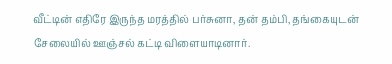வீட்டின் எதிரே இருந்த மரத்தில் பர்சுனா, தன் தம்பி, தங்கையுடன் சேலையில் ஊஞ்சல் கட்டி விளையாடினார்.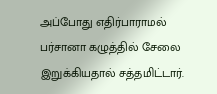அப்போது எதிர்பாராமல் பர்சானா கழுத்தில் சேலை இறுக்கியதால் சத்தமிட்டார்.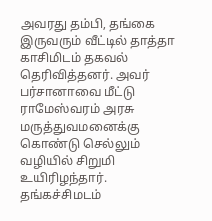அவரது தம்பி, தங்கை இருவரும் வீட்டில் தாத்தா காசிமிடம் தகவல் தெரிவித்தனர். அவர் பர்சானாவை மீட்டு ராமேஸ்வரம் அரசு மருத்துவமனைக்கு கொண்டு செல்லும் வழியில் சிறுமி உயிரிழந்தார். தங்கச்சிமடம்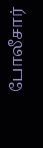போலீசார்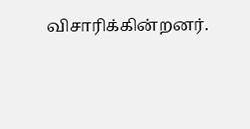விசாரிக்கின்றனர்.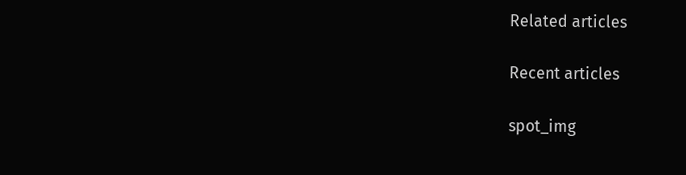Related articles

Recent articles

spot_img